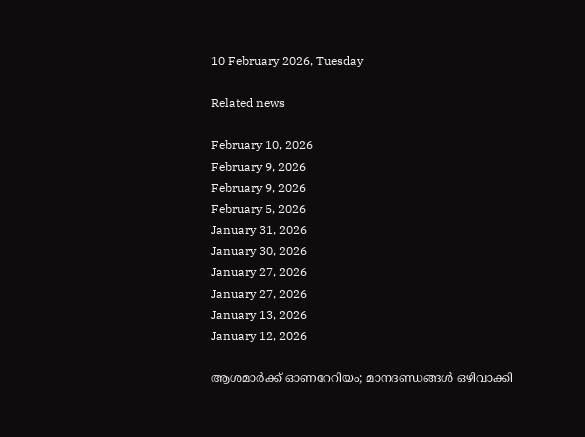10 February 2026, Tuesday

Related news

February 10, 2026
February 9, 2026
February 9, 2026
February 5, 2026
January 31, 2026
January 30, 2026
January 27, 2026
January 27, 2026
January 13, 2026
January 12, 2026

ആശമാര്‍ക്ക് ഓണറേറിയം; മാനദണ്ഡങ്ങള്‍ ഒഴിവാക്കി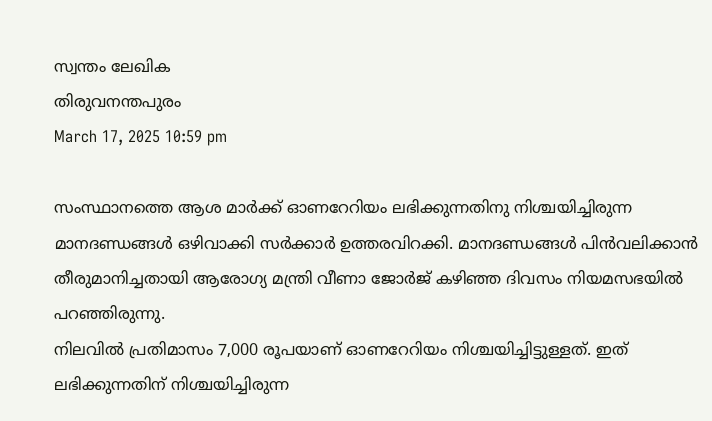സ്വന്തം ലേഖിക
തിരുവനന്തപുരം
March 17, 2025 10:59 pm

സംസ്ഥാനത്തെ ആശ മാര്‍ക്ക് ഓണറേറിയം ലഭിക്കുന്നതിനു നിശ്ചയിച്ചിരുന്ന മാനദണ്ഡങ്ങള്‍ ഒഴിവാക്കി സര്‍ക്കാര്‍ ഉത്തരവിറക്കി. മാനദണ്ഡങ്ങള്‍ പിന്‍വലിക്കാന്‍ തീരുമാനിച്ചതായി ആരോഗ്യ മന്ത്രി വീണാ ജോര്‍ജ് കഴിഞ്ഞ ദിവസം നിയമസഭയില്‍ പറഞ്ഞിരുന്നു.
നിലവില്‍ പ്രതിമാസം 7,000 രൂപയാണ് ഓണറേറിയം നിശ്ചയിച്ചിട്ടുള്ളത്. ഇത് ലഭിക്കുന്നതിന് നിശ്ചയിച്ചിരുന്ന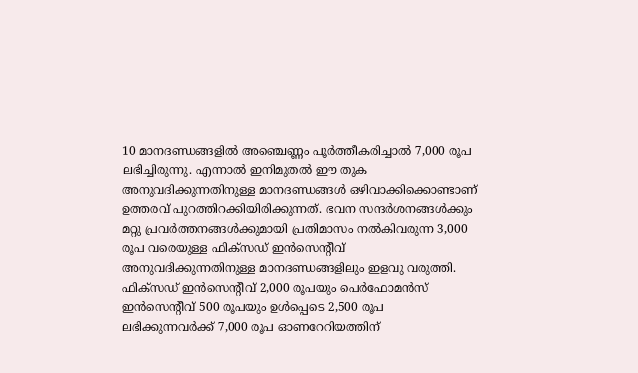10 മാനദണ്ഡങ്ങളില്‍ അഞ്ചെണ്ണം പൂര്‍ത്തീകരിച്ചാല്‍ 7,000 രൂപ ലഭിച്ചിരുന്നു. എന്നാല്‍ ഇനിമുതല്‍ ഈ തുക അനുവദിക്കുന്നതിനുള്ള മാനദണ്ഡങ്ങള്‍ ഒഴിവാക്കിക്കൊണ്ടാണ് ഉത്തരവ് പുറത്തിറക്കിയിരിക്കുന്നത്. ഭവന സന്ദര്‍ശനങ്ങള്‍ക്കും മറ്റു പ്രവര്‍ത്തനങ്ങള്‍ക്കുമായി പ്രതിമാസം നല്‍കിവരുന്ന 3,000 രൂപ വരെയുള്ള ഫിക്സഡ് ഇന്‍സെന്റീവ് അനുവദിക്കുന്നതിനുള്ള മാനദണ്ഡങ്ങളിലും ഇളവു വരുത്തി. ഫിക്സഡ് ഇന്‍സെന്റീവ് 2,000 രൂപയും പെര്‍ഫോമന്‍സ് ഇന്‍സെന്റീവ് 500 രൂപയും ഉള്‍പ്പെടെ 2,500 രൂപ ലഭിക്കുന്നവര്‍ക്ക് 7,000 രൂപ ഓണറേറിയത്തിന്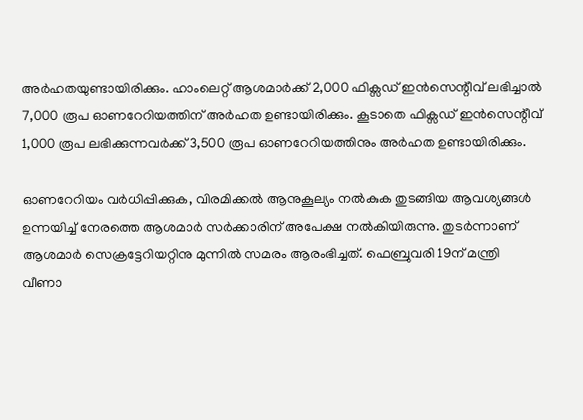അര്‍ഹതയുണ്ടായിരിക്കും. ഹാംലെറ്റ് ആശമാര്‍ക്ക് 2,000 ഫിക്സഡ് ഇന്‍സെന്റീവ് ലഭിച്ചാല്‍ 7,000 രൂപ ഓണറേറിയത്തിന് അര്‍ഹത ഉണ്ടായിരിക്കും. കൂടാതെ ഫിക്സഡ് ഇന്‍സെന്റീവ് 1,000 രൂപ ലഭിക്കുന്നവര്‍ക്ക് 3,500 രൂപ ഓണറേറിയത്തിനും അര്‍ഹത ഉണ്ടായിരിക്കും.

ഓണറേറിയം വര്‍ധിപ്പിക്കുക, വിരമിക്കല്‍ ആനുകൂല്യം നല്‍കുക തുടങ്ങിയ ആവശ്യങ്ങള്‍ ഉന്നയിച്ച് നേരത്തെ ആശമാര്‍ സര്‍ക്കാരിന് അപേക്ഷ നല്‍കിയിരുന്നു. തുടര്‍ന്നാണ് ആശമാര്‍ സെക്രട്ടേറിയറ്റിനു മുന്നില്‍ സമരം ആരംഭിച്ചത്. ഫെബ്രുവരി 19ന് മന്ത്രി വീണാ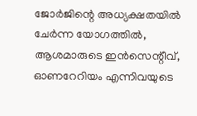ജോര്‍ജിന്റെ അധ്യക്ഷതയില്‍ ചേര്‍ന്ന യോഗത്തില്‍, ആശമാരുടെ ഇന്‍സെന്റീവ്, ഓണറേറിയം എന്നിവയുടെ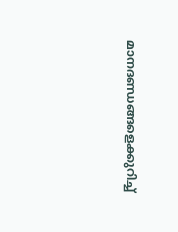മാനദണ്ഡങ്ങളെക്കുറിച്ച്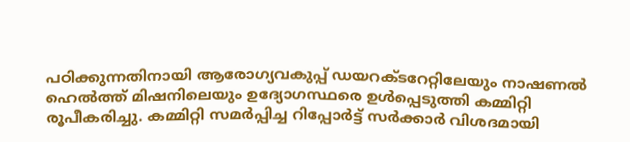പഠിക്കുന്നതിനായി ആരോഗ്യവകുപ്പ് ഡയറക്ടറേറ്റിലേയും നാഷണല്‍ ഹെല്‍ത്ത് മിഷനിലെയും ഉദ്യോഗസ്ഥരെ ഉള്‍പ്പെടുത്തി കമ്മിറ്റി രൂപീകരിച്ചു. കമ്മിറ്റി സമര്‍പ്പിച്ച റിപ്പോര്‍ട്ട് സര്‍ക്കാര്‍ വിശദമായി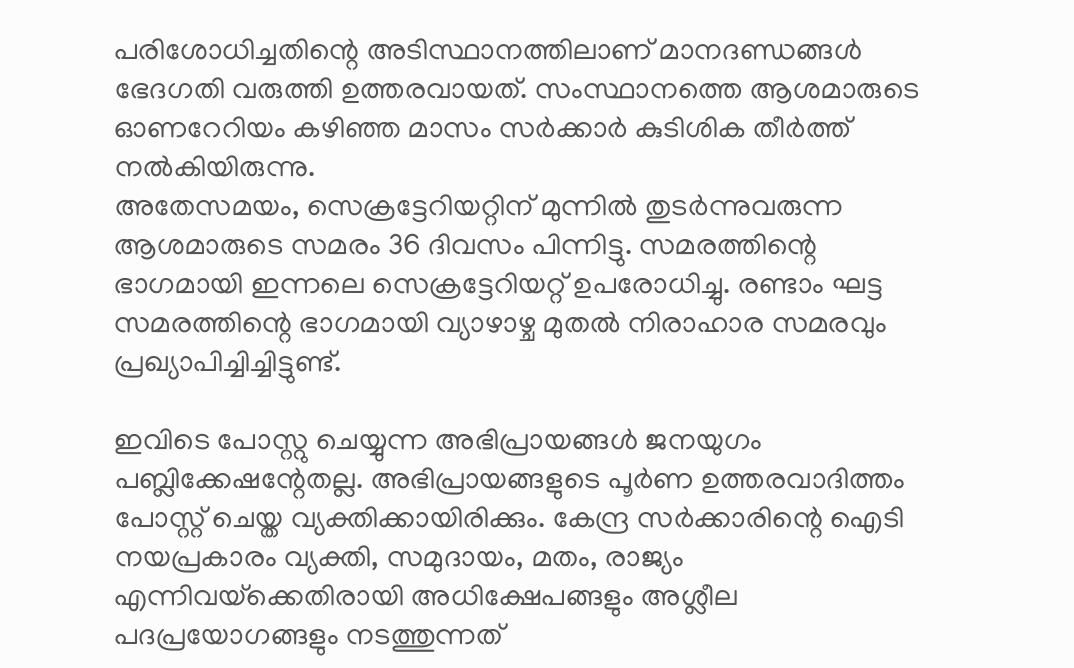പരിശോധിച്ചതിന്റെ അടിസ്ഥാനത്തിലാണ് മാനദണ്ഡങ്ങള്‍ ഭേദഗതി വരുത്തി ഉത്തരവായത്. സംസ്ഥാനത്തെ ആശമാരുടെ ഓണറേറിയം കഴിഞ്ഞ മാസം സര്‍ക്കാര്‍ കുടിശിക തീര്‍ത്ത് നല്‍കിയിരുന്നു.
അതേസമയം, സെക്രട്ടേറിയറ്റിന് മുന്നില്‍ തുടര്‍ന്നുവരുന്ന ആശമാരുടെ സമരം 36 ദിവസം പിന്നിട്ടു. സമരത്തിന്റെ ഭാഗമായി ഇന്നലെ സെക്രട്ടേറിയറ്റ് ഉപരോധിച്ചു. രണ്ടാം ഘട്ട സമര‍ത്തിന്റെ ഭാഗമായി വ്യാഴാഴ്ച മുതല്‍ നിരാഹാര സമരവും പ്രഖ്യാപിച്ചിച്ചിട്ടുണ്ട്.

ഇവിടെ പോസ്റ്റു ചെയ്യുന്ന അഭിപ്രായങ്ങള്‍ ജനയുഗം പബ്ലിക്കേഷന്റേതല്ല. അഭിപ്രായങ്ങളുടെ പൂര്‍ണ ഉത്തരവാദിത്തം പോസ്റ്റ് ചെയ്ത വ്യക്തിക്കായിരിക്കും. കേന്ദ്ര സര്‍ക്കാരിന്റെ ഐടി നയപ്രകാരം വ്യക്തി, സമുദായം, മതം, രാജ്യം എന്നിവയ്‌ക്കെതിരായി അധിക്ഷേപങ്ങളും അശ്ലീല പദപ്രയോഗങ്ങളും നടത്തുന്നത്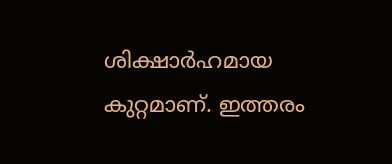ശിക്ഷാര്‍ഹമായ കുറ്റമാണ്. ഇത്തരം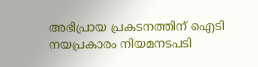അഭിപ്രായ പ്രകടനത്തിന് ഐടി നയപ്രകാരം നിയമനടപടി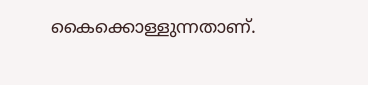കൈക്കൊള്ളുന്നതാണ്.